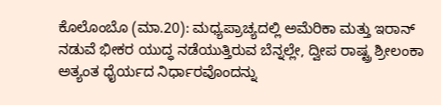ಕೊಲೊಂಬೊ (ಮಾ.20): ಮಧ್ಯಪ್ರಾಚ್ಯದಲ್ಲಿ ಅಮೆರಿಕಾ ಮತ್ತು ಇರಾನ್ ನಡುವೆ ಭೀಕರ ಯುದ್ಧ ನಡೆಯುತ್ತಿರುವ ಬೆನ್ನಲ್ಲೇ, ದ್ವೀಪ ರಾಷ್ಟ್ರ ಶ್ರೀಲಂಕಾ ಅತ್ಯಂತ ಧೈರ್ಯದ ನಿರ್ಧಾರವೊಂದನ್ನು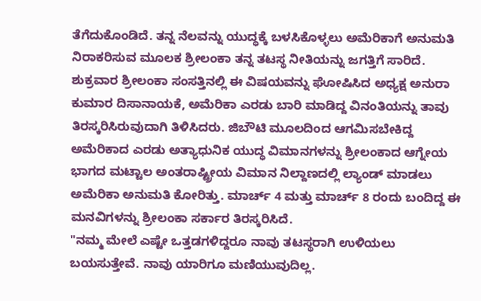ತೆಗೆದುಕೊಂಡಿದೆ. ತನ್ನ ನೆಲವನ್ನು ಯುದ್ಧಕ್ಕೆ ಬಳಸಿಕೊಳ್ಳಲು ಅಮೆರಿಕಾಗೆ ಅನುಮತಿ ನಿರಾಕರಿಸುವ ಮೂಲಕ ಶ್ರೀಲಂಕಾ ತನ್ನ ತಟಸ್ಥ ನೀತಿಯನ್ನು ಜಗತ್ತಿಗೆ ಸಾರಿದೆ.
ಶುಕ್ರವಾರ ಶ್ರೀಲಂಕಾ ಸಂಸತ್ತಿನಲ್ಲಿ ಈ ವಿಷಯವನ್ನು ಘೋಷಿಸಿದ ಅಧ್ಯಕ್ಷ ಅನುರಾ ಕುಮಾರ ದಿಸಾನಾಯಕೆ, ಅಮೆರಿಕಾ ಎರಡು ಬಾರಿ ಮಾಡಿದ್ದ ವಿನಂತಿಯನ್ನು ತಾವು ತಿರಸ್ಕರಿಸಿರುವುದಾಗಿ ತಿಳಿಸಿದರು. ಜಿಬೌಟಿ ಮೂಲದಿಂದ ಆಗಮಿಸಬೇಕಿದ್ದ ಅಮೆರಿಕಾದ ಎರಡು ಅತ್ಯಾಧುನಿಕ ಯುದ್ಧ ವಿಮಾನಗಳನ್ನು ಶ್ರೀಲಂಕಾದ ಆಗ್ನೇಯ ಭಾಗದ ಮಟ್ಟಾಲ ಅಂತರಾಷ್ಟ್ರೀಯ ವಿಮಾನ ನಿಲ್ದಾಣದಲ್ಲಿ ಲ್ಯಾಂಡ್ ಮಾಡಲು ಅಮೆರಿಕಾ ಅನುಮತಿ ಕೋರಿತ್ತು. ಮಾರ್ಚ್ 4 ಮತ್ತು ಮಾರ್ಚ್ 8 ರಂದು ಬಂದಿದ್ದ ಈ ಮನವಿಗಳನ್ನು ಶ್ರೀಲಂಕಾ ಸರ್ಕಾರ ತಿರಸ್ಕರಿಸಿದೆ.
"ನಮ್ಮ ಮೇಲೆ ಎಷ್ಟೇ ಒತ್ತಡಗಳಿದ್ದರೂ ನಾವು ತಟಸ್ಥರಾಗಿ ಉಳಿಯಲು ಬಯಸುತ್ತೇವೆ. ನಾವು ಯಾರಿಗೂ ಮಣಿಯುವುದಿಲ್ಲ.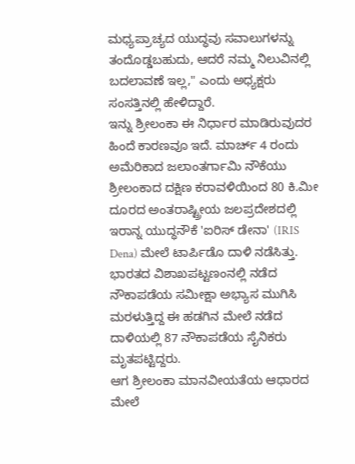ಮಧ್ಯಪ್ರಾಚ್ಯದ ಯುದ್ಧವು ಸವಾಲುಗಳನ್ನು ತಂದೊಡ್ಡಬಹುದು, ಆದರೆ ನಮ್ಮ ನಿಲುವಿನಲ್ಲಿ ಬದಲಾವಣೆ ಇಲ್ಲ," ಎಂದು ಅಧ್ಯಕ್ಷರು ಸಂಸತ್ತಿನಲ್ಲಿ ಹೇಳಿದ್ದಾರೆ.
ಇನ್ನು ಶ್ರೀಲಂಕಾ ಈ ನಿರ್ಧಾರ ಮಾಡಿರುವುದರ ಹಿಂದೆ ಕಾರಣವೂ ಇದೆ. ಮಾರ್ಚ್ 4 ರಂದು ಅಮೆರಿಕಾದ ಜಲಾಂತರ್ಗಾಮಿ ನೌಕೆಯು ಶ್ರೀಲಂಕಾದ ದಕ್ಷಿಣ ಕರಾವಳಿಯಿಂದ 80 ಕಿ.ಮೀ ದೂರದ ಅಂತರಾಷ್ಟ್ರೀಯ ಜಲಪ್ರದೇಶದಲ್ಲಿ ಇರಾನ್ನ ಯುದ್ಧನೌಕೆ 'ಐರಿಸ್ ಡೇನಾ' (IRIS Dena) ಮೇಲೆ ಟಾರ್ಪಿಡೊ ದಾಳಿ ನಡೆಸಿತ್ತು. ಭಾರತದ ವಿಶಾಖಪಟ್ಟಣಂನಲ್ಲಿ ನಡೆದ ನೌಕಾಪಡೆಯ ಸಮೀಕ್ಷಾ ಅಭ್ಯಾಸ ಮುಗಿಸಿ ಮರಳುತ್ತಿದ್ದ ಈ ಹಡಗಿನ ಮೇಲೆ ನಡೆದ ದಾಳಿಯಲ್ಲಿ 87 ನೌಕಾಪಡೆಯ ಸೈನಿಕರು ಮೃತಪಟ್ಟಿದ್ದರು.
ಆಗ ಶ್ರೀಲಂಕಾ ಮಾನವೀಯತೆಯ ಆಧಾರದ ಮೇಲೆ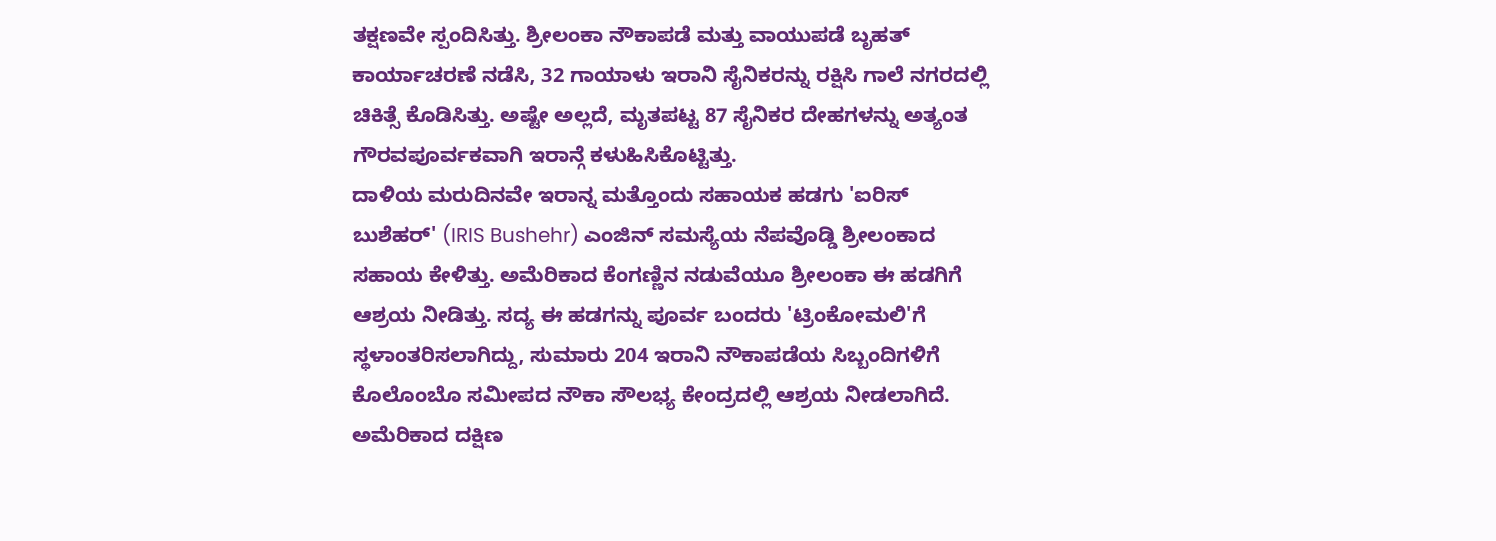ತಕ್ಷಣವೇ ಸ್ಪಂದಿಸಿತ್ತು. ಶ್ರೀಲಂಕಾ ನೌಕಾಪಡೆ ಮತ್ತು ವಾಯುಪಡೆ ಬೃಹತ್ ಕಾರ್ಯಾಚರಣೆ ನಡೆಸಿ, 32 ಗಾಯಾಳು ಇರಾನಿ ಸೈನಿಕರನ್ನು ರಕ್ಷಿಸಿ ಗಾಲೆ ನಗರದಲ್ಲಿ ಚಿಕಿತ್ಸೆ ಕೊಡಿಸಿತ್ತು. ಅಷ್ಟೇ ಅಲ್ಲದೆ, ಮೃತಪಟ್ಟ 87 ಸೈನಿಕರ ದೇಹಗಳನ್ನು ಅತ್ಯಂತ ಗೌರವಪೂರ್ವಕವಾಗಿ ಇರಾನ್ಗೆ ಕಳುಹಿಸಿಕೊಟ್ಟಿತ್ತು.
ದಾಳಿಯ ಮರುದಿನವೇ ಇರಾನ್ನ ಮತ್ತೊಂದು ಸಹಾಯಕ ಹಡಗು 'ಐರಿಸ್ ಬುಶೆಹರ್' (IRIS Bushehr) ಎಂಜಿನ್ ಸಮಸ್ಯೆಯ ನೆಪವೊಡ್ಡಿ ಶ್ರೀಲಂಕಾದ ಸಹಾಯ ಕೇಳಿತ್ತು. ಅಮೆರಿಕಾದ ಕೆಂಗಣ್ಣಿನ ನಡುವೆಯೂ ಶ್ರೀಲಂಕಾ ಈ ಹಡಗಿಗೆ ಆಶ್ರಯ ನೀಡಿತ್ತು. ಸದ್ಯ ಈ ಹಡಗನ್ನು ಪೂರ್ವ ಬಂದರು 'ಟ್ರಿಂಕೋಮಲಿ'ಗೆ ಸ್ಥಳಾಂತರಿಸಲಾಗಿದ್ದು, ಸುಮಾರು 204 ಇರಾನಿ ನೌಕಾಪಡೆಯ ಸಿಬ್ಬಂದಿಗಳಿಗೆ ಕೊಲೊಂಬೊ ಸಮೀಪದ ನೌಕಾ ಸೌಲಭ್ಯ ಕೇಂದ್ರದಲ್ಲಿ ಆಶ್ರಯ ನೀಡಲಾಗಿದೆ. ಅಮೆರಿಕಾದ ದಕ್ಷಿಣ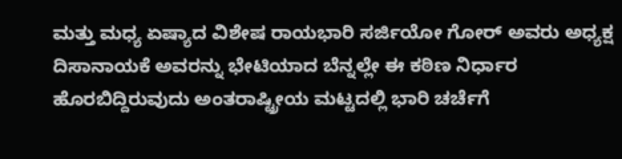ಮತ್ತು ಮಧ್ಯ ಏಷ್ಯಾದ ವಿಶೇಷ ರಾಯಭಾರಿ ಸರ್ಜಿಯೋ ಗೋರ್ ಅವರು ಅಧ್ಯಕ್ಷ ದಿಸಾನಾಯಕೆ ಅವರನ್ನು ಭೇಟಿಯಾದ ಬೆನ್ನಲ್ಲೇ ಈ ಕಠಿಣ ನಿರ್ಧಾರ ಹೊರಬಿದ್ದಿರುವುದು ಅಂತರಾಷ್ಟ್ರೀಯ ಮಟ್ಟದಲ್ಲಿ ಭಾರಿ ಚರ್ಚೆಗೆ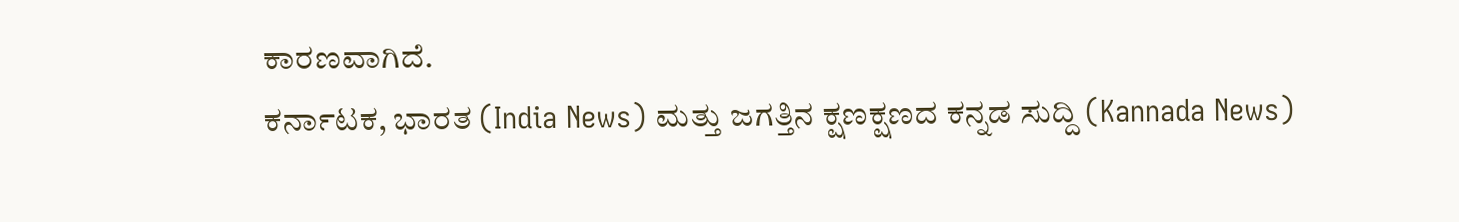ಕಾರಣವಾಗಿದೆ.
ಕರ್ನಾಟಕ, ಭಾರತ (India News) ಮತ್ತು ಜಗತ್ತಿನ ಕ್ಷಣಕ್ಷಣದ ಕನ್ನಡ ಸುದ್ದಿ (Kannada News)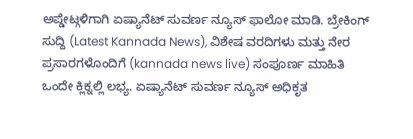ಅಪ್ಡೇಟ್ಗಳಿಗಾಗಿ ಏಷ್ಯಾನೆಟ್ ಸುವರ್ಣ ನ್ಯೂಸ್ ಫಾಲೋ ಮಾಡಿ. ಬ್ರೇಕಿಂಗ್ ಸುದ್ದಿ (Latest Kannada News), ವಿಶೇಷ ವರದಿಗಳು ಮತ್ತು ನೇರ ಪ್ರಸಾರಗಳೊಂದಿಗೆ (kannada news live) ಸಂಪೂರ್ಣ ಮಾಹಿತಿ ಒಂದೇ ಕ್ಲಿಕ್ನಲ್ಲಿ ಲಭ್ಯ. ಏಷ್ಯಾನೆಟ್ ಸುವರ್ಣ ನ್ಯೂಸ್ ಅಧಿಕೃತ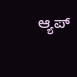ಆ್ಯಪ್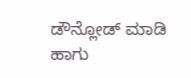ಡೌನ್ಲೋಡ್ ಮಾಡಿ ಹಾಗು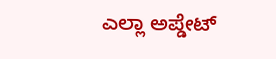ಎಲ್ಲಾ ಅಪ್ಡೇಟ್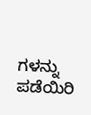ಗಳನ್ನು ಪಡೆಯಿರಿ